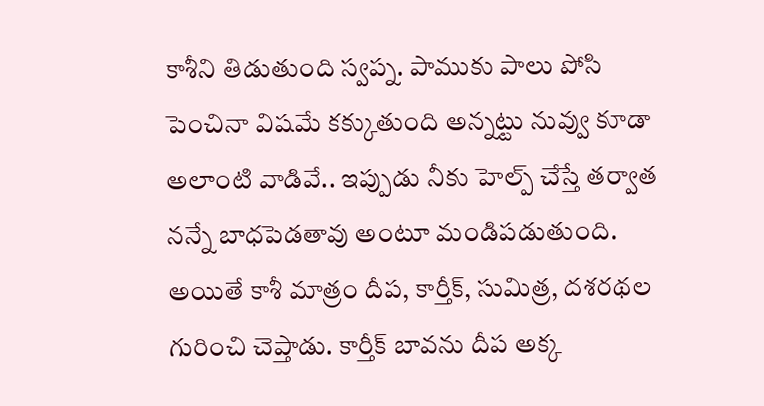కాశీని తిడుతుంది స్వప్న. పాముకు పాలు పోసి పెంచినా విషమే కక్కుతుంది అన్నట్టు నువ్వు కూడా అలాంటి వాడివే.. ఇప్పుడు నీకు హెల్ప్ చేస్తే తర్వాత నన్నే బాధపెడతావు అంటూ మండిపడుతుంది. అయితే కాశీ మాత్రం దీప, కార్తీక్, సుమిత్ర, దశరథల గురించి చెప్తాడు. కార్తీక్ బావను దీప అక్క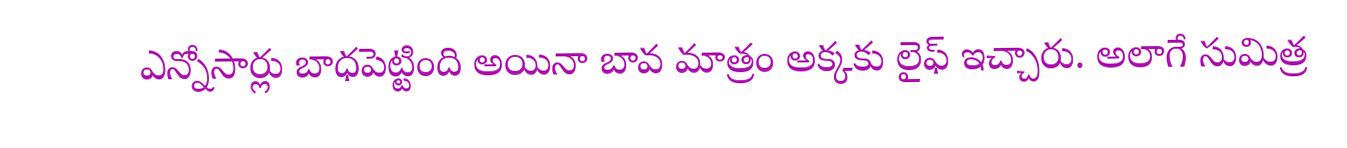ఎన్నోసార్లు బాధపెట్టింది అయినా బావ మాత్రం అక్కకు లైఫ్ ఇచ్చారు. అలాగే సుమిత్ర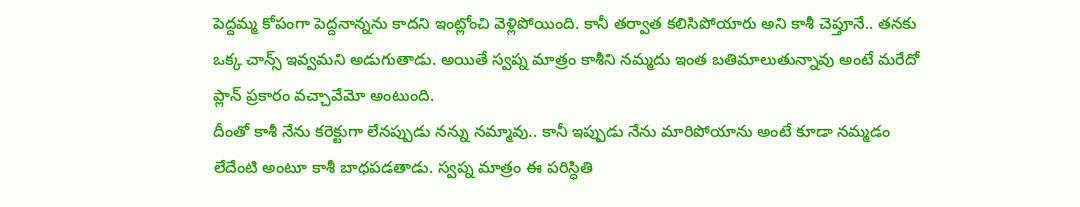పెద్దమ్మ కోపంగా పెద్దనాన్నను కాదని ఇంట్లోంచి వెళ్లిపోయింది. కానీ తర్వాత కలిసిపోయారు అని కాశీ చెప్తూనే.. తనకు ఒక్క చాన్స్ ఇవ్వమని అడుగుతాడు. అయితే స్వప్న మాత్రం కాశీని నమ్మదు ఇంత బతిమాలుతున్నావు అంటే మరేదో ప్లాన్ ప్రకారం వచ్చావేమో అంటుంది.
దీంతో కాశీ నేను కరెక్టుగా లేనప్పుడు నన్ను నమ్మావు.. కానీ ఇప్పుడు నేను మారిపోయాను అంటే కూడా నమ్మడం లేదేంటి అంటూ కాశీ బాధపడతాడు. స్వప్న మాత్రం ఈ పరిస్ధితి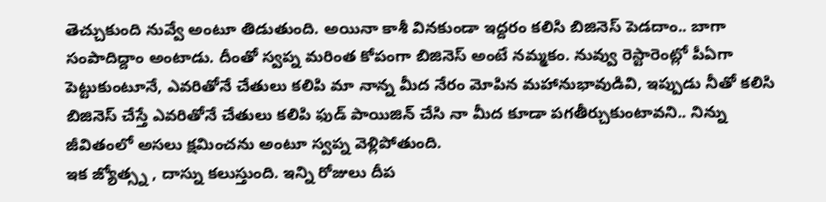తెచ్చుకుంది నువ్వే అంటూ తిడుతుంది. అయినా కాశీ వినకుండా ఇద్దరం కలిసి బిజినెస్ పెడదాం.. బాగా సంపాదిద్దాం అంటాడు. దీంతో స్వప్న మరింత కోపంగా బిజినెస్ అంటే నమ్మకం. నువ్వు రెస్టారెంట్లో పీఏగా పెట్టుకుంటూనే, ఎవరితోనే చేతులు కలిపి మా నాన్న మీద నేరం మోపిన మహానుభావుడివి, ఇప్పుడు నీతో కలిసి బిజినెస్ చేస్తే ఎవరితోనే చేతులు కలిపి ఫుడ్ పాయిజిన్ చేసి నా మీద కూడా పగతీర్చుకుంటావని.. నిన్ను జీవితంలో అసలు క్షమించను అంటూ స్వప్న వెళ్లిపోతుంది.
ఇక జ్యోత్స్న , దాస్ను కలుస్తుంది. ఇన్ని రోజులు దీప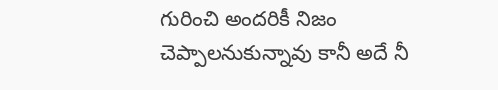గురించి అందరికీ నిజం చెప్పాలనుకున్నావు కానీ అదే నీ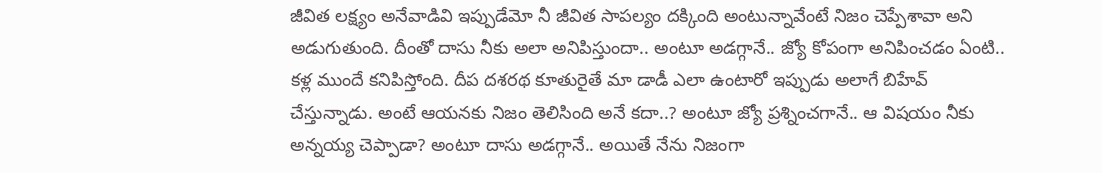జీవిత లక్ష్యం అనేవాడివి ఇప్పుడేమో నీ జీవిత సాపల్యం దక్కింది అంటున్నావేంటే నిజం చెప్పేశావా అని అడుగుతుంది. దీంతో దాసు నీకు అలా అనిపిస్తుందా.. అంటూ అడగ్గానే.. జ్యో కోపంగా అనిపించడం ఏంటి.. కళ్ల ముందే కనిపిస్తోంది. దీప దశరథ కూతురైతే మా డాడీ ఎలా ఉంటారో ఇప్పుడు అలాగే బిహేవ్ చేస్తున్నాడు. అంటే ఆయనకు నిజం తెలిసింది అనే కదా..? అంటూ జ్యో ప్రశ్నించగానే.. ఆ విషయం నీకు అన్నయ్య చెప్పాడా? అంటూ దాసు అడగ్గానే.. అయితే నేను నిజంగా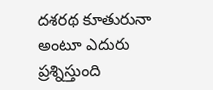దశరథ కూతురునా అంటూ ఎదురు ప్రశ్నిస్తుంది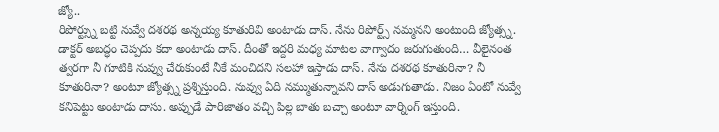జ్యో..
రిపోర్ట్స్ను బట్టి నువ్వే దశరథ అన్నయ్య కూతురివి అంటాడు దాస్. నేను రిపోర్ట్స్ నమ్మనని అంటుంది జ్యోత్స్న. డాక్టర్ అబద్ధం చెప్పదు కదా అంటాడు దాస్. దీంతో ఇద్దరి మధ్య మాటల వాగ్వాదం జరుగుతుంది… వీలైనంత త్వరగా నీ గూటికి నువ్వు చేరుకుంటే నీకే మంచిదని సలహా ఇస్తాడు దాస్. నేను దశరథ కూతురినా? నీ కూతురినా? అంటూ జ్యోత్స్న ప్రశ్నిస్తుంది. నువ్వు ఏది నమ్ముతున్నావని దాస్ అడుగుతాడు. నిజం ఏంటో నువ్వే కనిపెట్టు అంటాడు దాసు. అప్పుడే పారిజాతం వచ్చి పిల్ల బాతు బచ్చా అంటూ వార్నింగ్ ఇస్తుంది.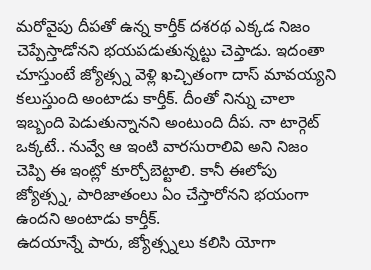మరోవైపు దీపతో ఉన్న కార్తీక్ దశరథ ఎక్కడ నిజం చెప్పేస్తాడోనని భయపడుతున్నట్టు చెప్తాడు. ఇదంతా చూస్తుంటే జ్యోత్స్న వెళ్లి ఖచ్చితంగా దాస్ మావయ్యని కలుస్తుంది అంటాడు కార్తీక్. దీంతో నిన్ను చాలా ఇబ్బంది పెడుతున్నానని అంటుంది దీప. నా టార్గెట్ ఒక్కటే.. నువ్వే ఆ ఇంటి వారసురాలివి అని నిజం చెప్పి ఈ ఇంట్లో కూర్చోబెట్టాలి. కానీ ఈలోపు జ్యోత్స్న, పారిజాతంలు ఏం చేస్తారోనని భయంగా ఉందని అంటాడు కార్తీక్.
ఉదయాన్నే పారు, జ్యోత్స్నలు కలిసి యోగా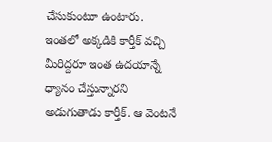చేసుకుంటూ ఉంటారు. ఇంతలో అక్కడికి కార్తీక్ వచ్చి మీరిద్దరూ ఇంత ఉదయాన్నే ధ్యానం చేస్తున్నారని అడుగుతాడు కార్తీక్. ఆ వెంటనే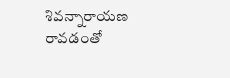శివన్నారాయణ రావడంతో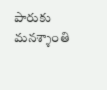పారుకు మనశ్శాంతి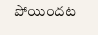పోయిందట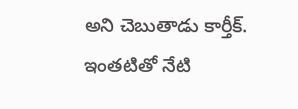అని చెబుతాడు కార్తీక్. ఇంతటితో నేటి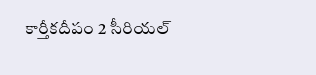కార్తీకదీపం 2 సీరియల్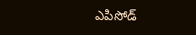ఎపిసోడ్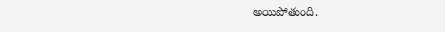అయిపోతుంది.